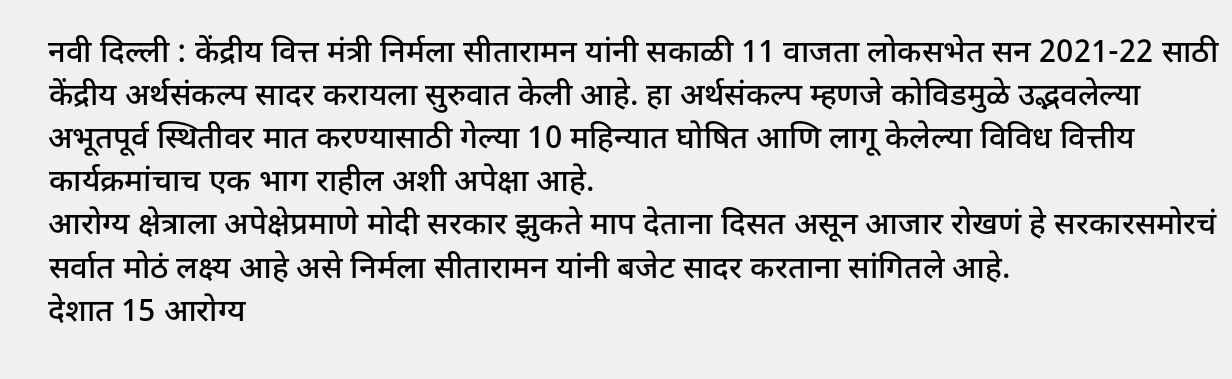नवी दिल्ली : केंद्रीय वित्त मंत्री निर्मला सीतारामन यांनी सकाळी 11 वाजता लोकसभेत सन 2021-22 साठी केंद्रीय अर्थसंकल्प सादर करायला सुरुवात केली आहे. हा अर्थसंकल्प म्हणजे कोविडमुळे उद्भवलेल्या अभूतपूर्व स्थितीवर मात करण्यासाठी गेल्या 10 महिन्यात घोषित आणि लागू केलेल्या विविध वित्तीय कार्यक्रमांचाच एक भाग राहील अशी अपेक्षा आहे.
आरोग्य क्षेत्राला अपेक्षेप्रमाणे मोदी सरकार झुकते माप देताना दिसत असून आजार रोखणं हे सरकारसमोरचं सर्वात मोठं लक्ष्य आहे असे निर्मला सीतारामन यांनी बजेट सादर करताना सांगितले आहे.
देशात 15 आरोग्य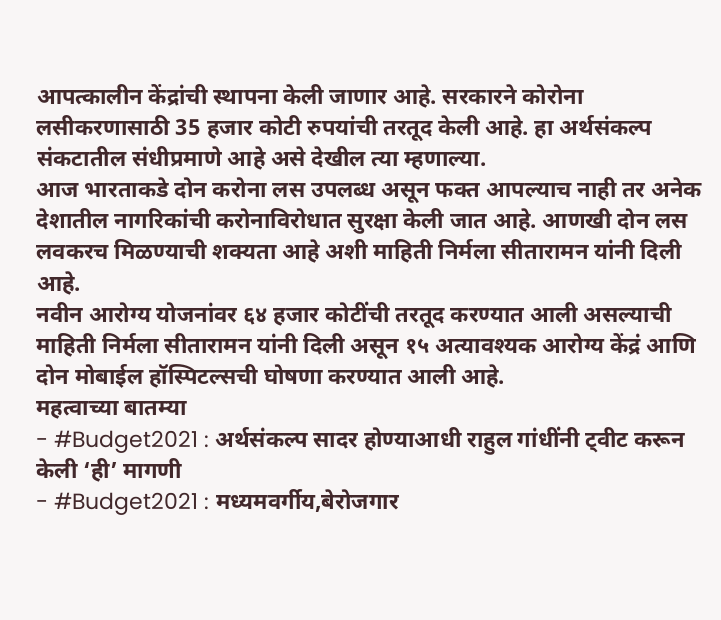आपत्कालीन केंद्रांची स्थापना केली जाणार आहे. सरकारने कोरोना लसीकरणासाठी 35 हजार कोटी रुपयांची तरतूद केली आहे. हा अर्थसंकल्प संकटातील संधीप्रमाणे आहे असे देखील त्या म्हणाल्या.
आज भारताकडे दोन करोना लस उपलब्ध असून फक्त आपल्याच नाही तर अनेक देशातील नागरिकांची करोनाविरोधात सुरक्षा केली जात आहे. आणखी दोन लस लवकरच मिळण्याची शक्यता आहे अशी माहिती निर्मला सीतारामन यांनी दिली आहे.
नवीन आरोग्य योजनांवर ६४ हजार कोटींची तरतूद करण्यात आली असल्याची माहिती निर्मला सीतारामन यांनी दिली असून १५ अत्यावश्यक आरोग्य केंद्रं आणि दोन मोबाईल हॉस्पिटल्सची घोषणा करण्यात आली आहे.
महत्वाच्या बातम्या
- #Budget2021 : अर्थसंकल्प सादर होण्याआधी राहुल गांधींनी ट्वीट करून केली ‘ही’ मागणी
- #Budget2021 : मध्यमवर्गीय,बेरोजगार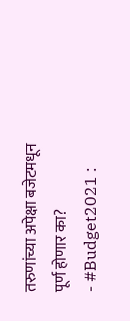तरुणांच्या अपेक्षा बजेटमधून पूर्ण होणार का?
- #Budget2021 :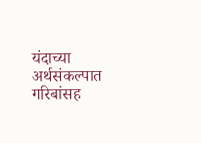यंदाच्या अर्थसंकल्पात गरिबांसह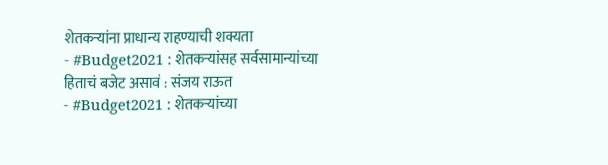शेतकऱ्यांना प्राधान्य राहण्याची शक्यता
- #Budget2021 : शेतकऱ्यांसह सर्वसामान्यांच्या हिताचं बजेट असावं : संजय राऊत
- #Budget2021 : शेतकऱ्यांच्या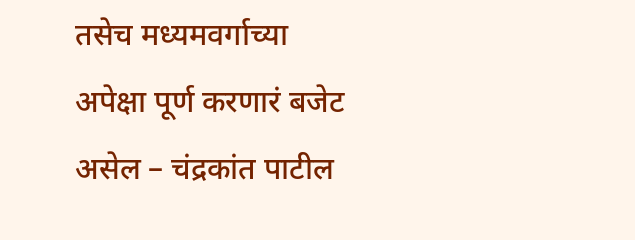तसेच मध्यमवर्गाच्या अपेक्षा पूर्ण करणारं बजेट असेल – चंद्रकांत पाटील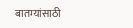बातम्यांसाठी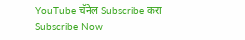YouTube चॅनेल Subscribe करा
Subscribe Now